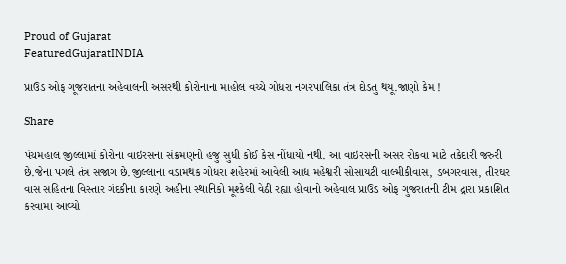Proud of Gujarat
FeaturedGujaratINDIA

પ્રાઉડ ઓફ ગૂજરાતના અહેવાલની અસરથી કોરોનાના માહોલ વચ્ચે ગોધરા નગરપાલિકા તંત્ર દોડતુ થયૂ.જાણો કેમ !

Share

પંચમહાલ જીલ્લામાં કોરોના વાઇરસના સંક્રમણનો હજુ સુધી કોઈ કેસ નોંધાયો નથી. આ વાઇરસની અસર રોકવા માટે તકેદારી જરુરી છે.જેના પગલે તંત્ર સજાગ છે.જીલ્લાના વડામથક ગોધરા શહેરમાં આવેલી આદ્ય મહેશ્વરી સોસાયટી વાલ્મીકીવાસ, ડબગરવાસ, તીરઘર વાસ સહિતના વિસ્તાર ગંદકીના કારણે અહીના સ્થાનિકો મૂશ્કેલી વેઠી રહ્યા હોવાનો અહેવાલ પ્રાઉડ ઓફ ગુજરાતની ટીમ દ્રારા પ્રકાશિત કરવામા આવ્યો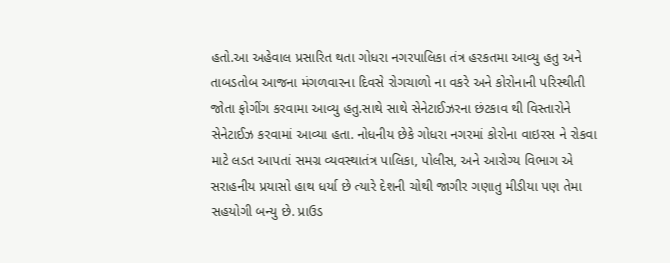હતો.આ અહેવાલ પ્રસારિત થતા ગોધરા નગરપાલિકા તંત્ર હરકતમા આવ્યુ હતુ અને તાબડતોબ આજના મંગળવારના દિવસે રોગચાળો ના વકરે અને કોરોનાની પરિસ્થીતી જોતા ફોગીંગ કરવામા આવ્યુ હતુ.સાથે સાથે સેનેટાઈઝરના છંટકાવ થી વિસ્તારોને સેનેટાઈઝ કરવામાં આવ્યા હતા. નોધનીય છેકે ગોધરા નગરમાં કોરોના વાઇરસ ને રોકવા માટે લડત આપતાં સમગ્ર વ્યવસ્થાતંત્ર પાલિકા, પોલીસ, અને આરોગ્ય વિભાગ એ સરાહનીય પ્રયાસો હાથ ધર્યા છે ત્યારે દેશની ચોથી જાગીર ગણાતુ મીડીયા પણ તેમા સહયોગી બન્યુ છે. પ્રાઉડ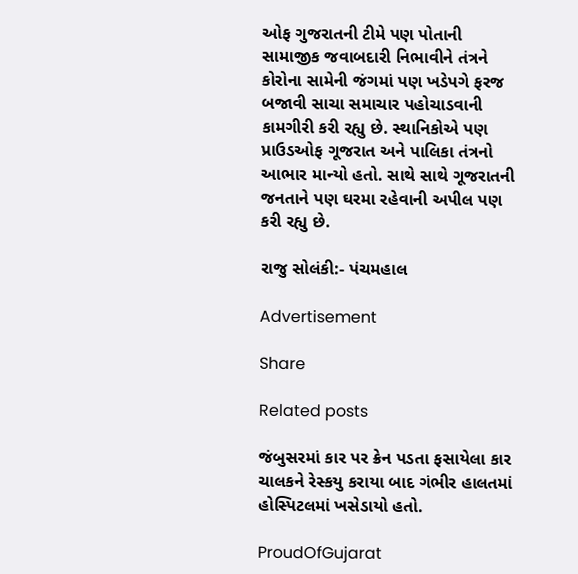ઓફ ગુજરાતની ટીમે પણ પોતાની સામાજીક જવાબદારી નિભાવીને તંત્રને કોરોના સામેની જંગમાં પણ ખડેપગે ફરજ બજાવી સાચા સમાચાર પહોચાડવાની કામગીરી કરી રહ્યુ છે. સ્થાનિકોએ પણ પ્રાઉડઓફ ગૂજરાત અને પાલિકા તંત્રનો આભાર માન્યો હતો. સાથે સાથે ગૂજરાતની જનતાને પણ ઘરમા રહેવાની અપીલ પણ કરી રહ્યુ છે.

રાજુ સોલંકી:- પંચમહાલ

Advertisement

Share

Related posts

જંબુસરમાં કાર પર ક્રેન પડતા ફસાયેલા કાર ચાલકને રેસ્કયુ કરાયા બાદ ગંભીર હાલતમાં હોસ્પિટલમાં ખસેડાયો હતો.

ProudOfGujarat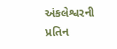અંકલેશ્વરની પ્રતિન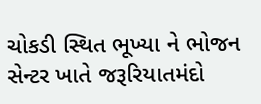ચોકડી સ્થિત ભૂખ્યા ને ભોજન સેન્ટર ખાતે જરૂરિયાતમંદો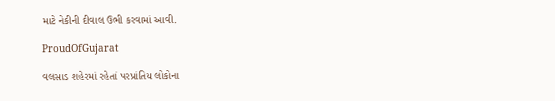માટે નેકીની દીવાલ ઉભી કરવામાં આવી.

ProudOfGujarat

વલસાડ શહેરમાં રહેતાં પરપ્રાંતિય લોકોના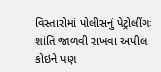વિસ્‍તારોમાં પોલીસનું પેટ્રોલીંગઃ શાંતિ જાળવી રાખવા અપીલ કોઇને પણ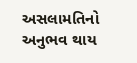અસલામતિનો અનુભવ થાય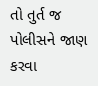તો તુર્ત જ પોલીસને જાણ કરવા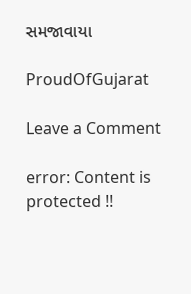સમજાવાયા

ProudOfGujarat

Leave a Comment

error: Content is protected !!